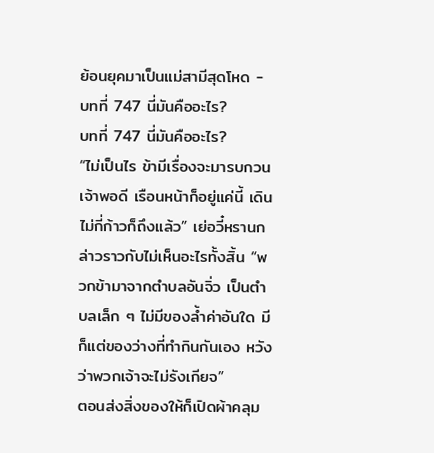ย้อนยุคมาเป็นแม่สามีสุดโหด - บทที่ 747 นี่มันคืออะไร?
บทที่ 747 นี่มันคืออะไร?
“ไม่เป็นไร ข้ามีเรื่องจะมารบกวนเจ้าพอดี เรือนหน้าก็อยู่แค่นี้ เดินไม่กี่ก้าวก็ถึงแล้ว” เย่อวี๋หรานกล่าวราวกับไม่เห็นอะไรทั้งสิ้น “พวกข้ามาจากตำบลอันจิ่ว เป็นตำบลเล็ก ๆ ไม่มีของล้ำค่าอันใด มีก็แต่ของว่างที่ทำกินกันเอง หวังว่าพวกเจ้าจะไม่รังเกียจ”
ตอนส่งสิ่งของให้ก็เปิดผ้าคลุม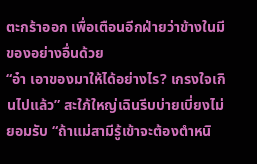ตะกร้าออก เพื่อเตือนอีกฝ่ายว่าข้างในมีของอย่างอื่นด้วย
“อ๋า เอาของมาให้ได้อย่างไร? เกรงใจเกินไปแล้ว” สะใภ้ใหญ่เฉินรีบบ่ายเบี่ยงไม่ยอมรับ “ถ้าแม่สามีรู้เข้าจะต้องตำหนิ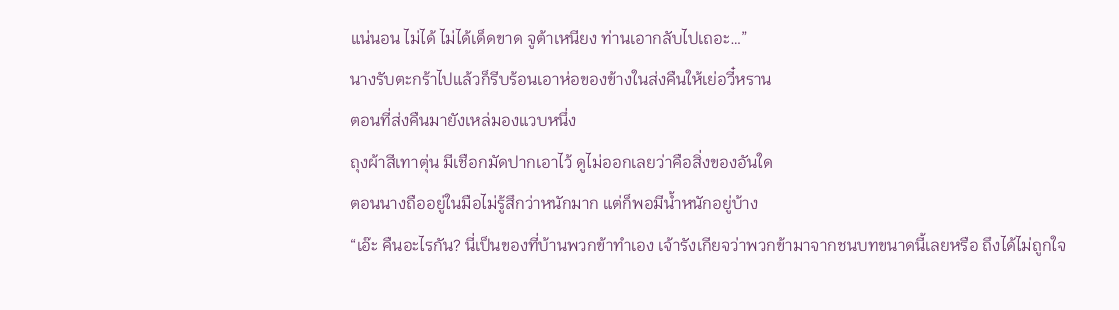แน่นอน ไม่ได้ ไม่ได้เด็ดขาด จูต้าเหนียง ท่านเอากลับไปเถอะ…”
นางรับตะกร้าไปแล้วก็รีบร้อนเอาห่อของข้างในส่งคืนให้เย่อวี๋หราน
ตอนที่ส่งคืนมายังเหล่มองแวบหนึ่ง
ถุงผ้าสีเทาตุ่น มีเชือกมัดปากเอาไว้ ดูไม่ออกเลยว่าคือสิ่งของอันใด
ตอนนางถืออยู่ในมือไม่รู้สึกว่าหนักมาก แต่ก็พอมีน้ำหนักอยู่บ้าง
“เอ๊ะ คืนอะไรกัน? นี่เป็นของที่บ้านพวกข้าทำเอง เจ้ารังเกียจว่าพวกข้ามาจากชนบทขนาดนี้เลยหรือ ถึงได้ไม่ถูกใจ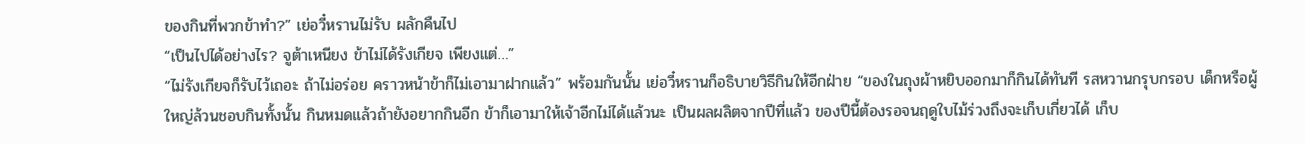ของกินที่พวกข้าทำ?” เย่อวี๋หรานไม่รับ ผลักคืนไป
“เป็นไปได้อย่างไร? จูต้าเหนียง ข้าไม่ได้รังเกียจ เพียงแต่…”
“ไม่รังเกียจก็รับไว้เถอะ ถ้าไม่อร่อย คราวหน้าข้าก็ไม่เอามาฝากแล้ว” พร้อมกันนั้น เย่อวี๋หรานก็อธิบายวิธีกินให้อีกฝ่าย “ของในถุงผ้าหยิบออกมาก็กินได้ทันที รสหวานกรุบกรอบ เด็กหรือผู้ใหญ่ล้วนชอบกินทั้งนั้น กินหมดแล้วถ้ายังอยากกินอีก ข้าก็เอามาให้เจ้าอีกไม่ได้แล้วนะ เป็นผลผลิตจากปีที่แล้ว ของปีนี้ต้องรอจนฤดูใบไม้ร่วงถึงจะเก็บเกี่ยวได้ เก็บ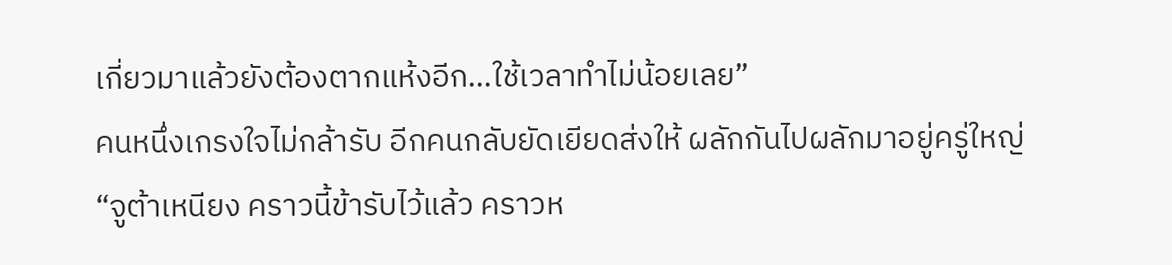เกี่ยวมาแล้วยังต้องตากแห้งอีก…ใช้เวลาทำไม่น้อยเลย”
คนหนึ่งเกรงใจไม่กล้ารับ อีกคนกลับยัดเยียดส่งให้ ผลักกันไปผลักมาอยู่ครู่ใหญ่
“จูต้าเหนียง คราวนี้ข้ารับไว้แล้ว คราวห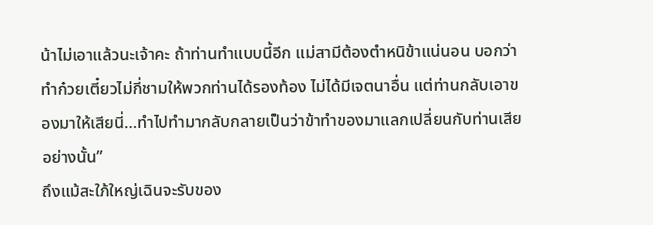น้าไม่เอาแล้วนะเจ้าคะ ถ้าท่านทำแบบนี้อีก แม่สามีต้องตำหนิข้าแน่นอน บอกว่าทำก๋วยเตี๋ยวไม่กี่ชามให้พวกท่านได้รองท้อง ไม่ได้มีเจตนาอื่น แต่ท่านกลับเอาของมาให้เสียนี่…ทำไปทำมากลับกลายเป็นว่าข้าทำของมาแลกเปลี่ยนกับท่านเสียอย่างนั้น”
ถึงแม้สะใภ้ใหญ่เฉินจะรับของ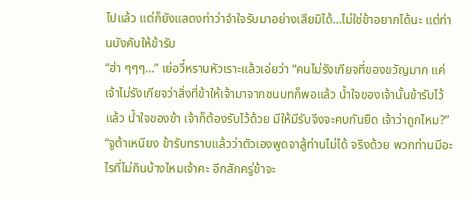ไปแล้ว แต่ก็ยังแสดงท่าว่าจำใจรับมาอย่างเสียมิได้…ไม่ใช่ข้าอยากได้นะ แต่ท่านบังคับให้ข้ารับ
“ฮ่า ๆๆๆ…” เย่อวี๋หรานหัวเราะแล้วเอ่ยว่า “คนไม่รังเกียจที่ของขวัญมาก แค่เจ้าไม่รังเกียจว่าสิ่งที่ข้าให้เจ้ามาจากชนบทก็พอแล้ว น้ำใจของเจ้านั้นข้ารับไว้แล้ว น้ำใจของข้า เจ้าก็ต้องรับไว้ด้วย มีให้มีรับจึงจะคบกันยืด เจ้าว่าถูกไหม?”
“จูต้าเหนียง ข้ารับทราบแล้วว่าตัวเองพูดจาสู้ท่านไม่ได้ จริงด้วย พวกท่านมีอะไรที่ไม่กินบ้างไหมเจ้าคะ อีกสักครู่ข้าจะ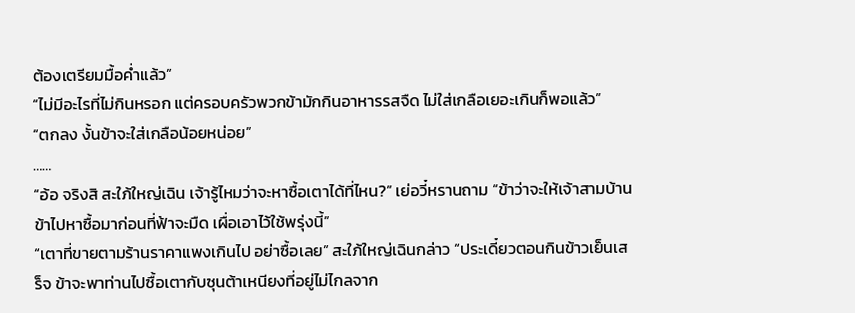ต้องเตรียมมื้อค่ำแล้ว”
“ไม่มีอะไรที่ไม่กินหรอก แต่ครอบครัวพวกข้ามักกินอาหารรสจืด ไม่ใส่เกลือเยอะเกินก็พอแล้ว”
“ตกลง งั้นข้าจะใส่เกลือน้อยหน่อย”
……
“อ้อ จริงสิ สะใภ้ใหญ่เฉิน เจ้ารู้ไหมว่าจะหาซื้อเตาได้ที่ไหน?” เย่อวี๋หรานถาม “ข้าว่าจะให้เจ้าสามบ้านข้าไปหาซื้อมาก่อนที่ฟ้าจะมืด เผื่อเอาไว้ใช้พรุ่งนี้”
“เตาที่ขายตามร้านราคาแพงเกินไป อย่าซื้อเลย” สะใภ้ใหญ่เฉินกล่าว “ประเดี๋ยวตอนกินข้าวเย็นเสร็จ ข้าจะพาท่านไปซื้อเตากับซุนต้าเหนียงที่อยู่ไม่ไกลจาก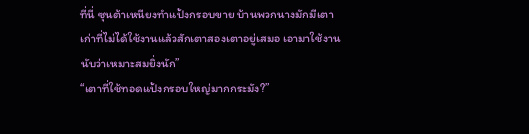ที่นี่ ซุนต้าเหนียงทำแป้งกรอบขาย บ้านพวกนางมักมีเตาเก่าที่ไม่ได้ใช้งานแล้วสักเตาสองเตาอยู่เสมอ เอามาใช้งานนับว่าเหมาะสมยิ่งนัก”
“เตาที่ใช้ทอดแป้งกรอบใหญ่มากกระมัง?”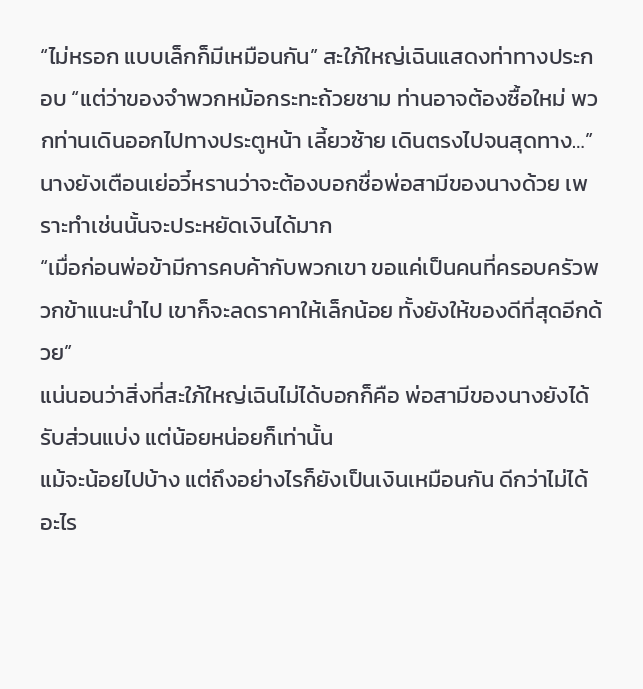“ไม่หรอก แบบเล็กก็มีเหมือนกัน” สะใภ้ใหญ่เฉินแสดงท่าทางประกอบ “แต่ว่าของจำพวกหม้อกระทะถ้วยชาม ท่านอาจต้องซื้อใหม่ พวกท่านเดินออกไปทางประตูหน้า เลี้ยวซ้าย เดินตรงไปจนสุดทาง…”
นางยังเตือนเย่อวี๋หรานว่าจะต้องบอกชื่อพ่อสามีของนางด้วย เพราะทำเช่นนั้นจะประหยัดเงินได้มาก
“เมื่อก่อนพ่อข้ามีการคบค้ากับพวกเขา ขอแค่เป็นคนที่ครอบครัวพวกข้าแนะนำไป เขาก็จะลดราคาให้เล็กน้อย ทั้งยังให้ของดีที่สุดอีกด้วย”
แน่นอนว่าสิ่งที่สะใภ้ใหญ่เฉินไม่ได้บอกก็คือ พ่อสามีของนางยังได้รับส่วนแบ่ง แต่น้อยหน่อยก็เท่านั้น
แม้จะน้อยไปบ้าง แต่ถึงอย่างไรก็ยังเป็นเงินเหมือนกัน ดีกว่าไม่ได้อะไร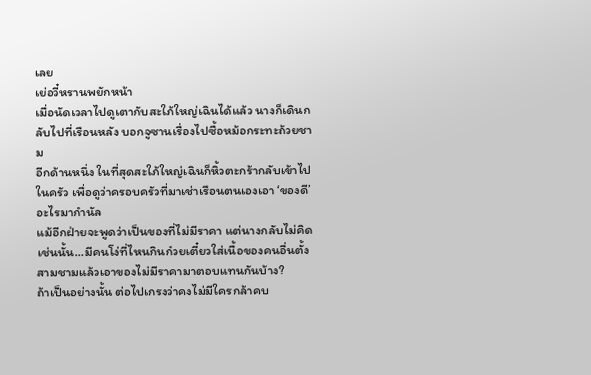เลย
เย่อวี๋หรานพยักหน้า
เมื่อนัดเวลาไปดูเตากับสะใภ้ใหญ่เฉินได้แล้ว นางก็เดินกลับไปที่เรือนหลัง บอกจูซานเรื่องไปซื้อหม้อกระทะถ้วยชาม
อีกด้านหนึ่ง ในที่สุดสะใภ้ใหญ่เฉินก็หิ้วตะกร้ากลับเข้าไปในครัว เพื่อดูว่าครอบครัวที่มาเช่าเรือนตนเองเอา ‘ของดี’ อะไรมากำนัล
แม้อีกฝ่ายจะพูดว่าเป็นของที่ไม่มีราคา แต่นางกลับไม่คิดเช่นนั้น…มีคนโง่ที่ไหนกินก๋วยเตี๋ยวใส่เนื้อของคนอื่นตั้งสามชามแล้วเอาของไม่มีราคามาตอบแทนกันบ้าง?
ถ้าเป็นอย่างนั้น ต่อไปเกรงว่าคงไม่มีใครกล้าคบ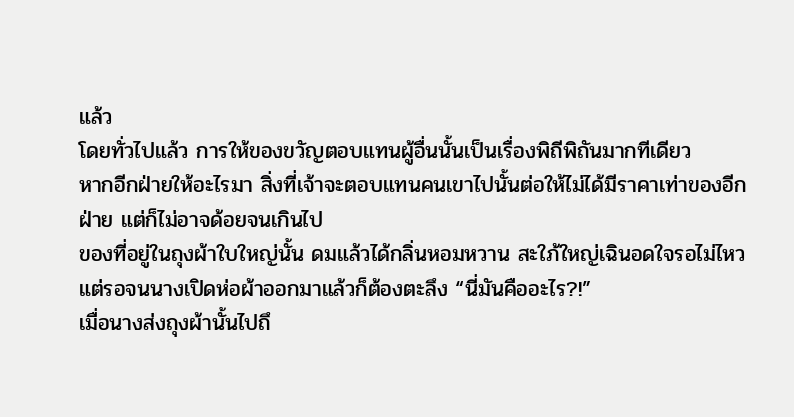แล้ว
โดยทั่วไปแล้ว การให้ของขวัญตอบแทนผู้อื่นนั้นเป็นเรื่องพิถีพิถันมากทีเดียว
หากอีกฝ่ายให้อะไรมา สิ่งที่เจ้าจะตอบแทนคนเขาไปนั้นต่อให้ไม่ได้มีราคาเท่าของอีกฝ่าย แต่ก็ไม่อาจด้อยจนเกินไป
ของที่อยู่ในถุงผ้าใบใหญ่นั้น ดมแล้วได้กลิ่นหอมหวาน สะใภ้ใหญ่เฉินอดใจรอไม่ไหว
แต่รอจนนางเปิดห่อผ้าออกมาแล้วก็ต้องตะลึง “นี่มันคืออะไร?!”
เมื่อนางส่งถุงผ้านั้นไปถึ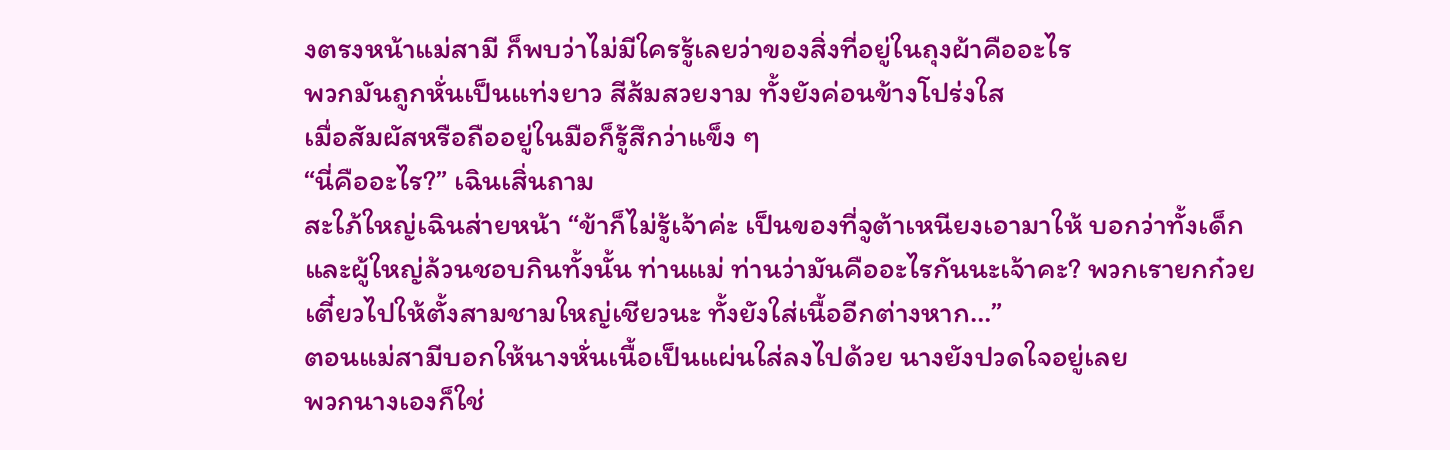งตรงหน้าแม่สามี ก็พบว่าไม่มีใครรู้เลยว่าของสิ่งที่อยู่ในถุงผ้าคืออะไร
พวกมันถูกหั่นเป็นแท่งยาว สีส้มสวยงาม ทั้งยังค่อนข้างโปร่งใส
เมื่อสัมผัสหรือถืออยู่ในมือก็รู้สึกว่าแข็ง ๆ
“นี่คืออะไร?” เฉินเสิ่นถาม
สะใภ้ใหญ่เฉินส่ายหน้า “ข้าก็ไม่รู้เจ้าค่ะ เป็นของที่จูต้าเหนียงเอามาให้ บอกว่าทั้งเด็กและผู้ใหญ่ล้วนชอบกินทั้งนั้น ท่านแม่ ท่านว่ามันคืออะไรกันนะเจ้าคะ? พวกเรายกก๋วยเตี๋ยวไปให้ตั้งสามชามใหญ่เชียวนะ ทั้งยังใส่เนื้ออีกต่างหาก…”
ตอนแม่สามีบอกให้นางหั่นเนื้อเป็นแผ่นใส่ลงไปด้วย นางยังปวดใจอยู่เลย
พวกนางเองก็ใช่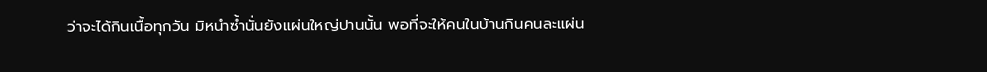ว่าจะได้กินเนื้อทุกวัน มิหนำซ้ำนั่นยังแผ่นใหญ่ปานนั้น พอที่จะให้คนในบ้านกินคนละแผ่น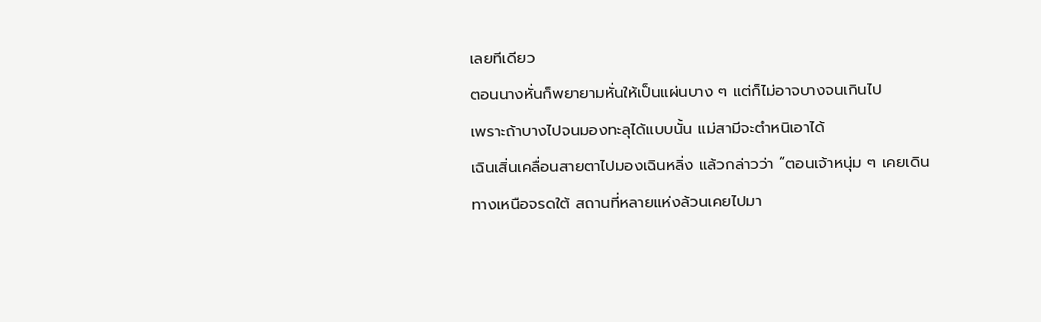เลยทีเดียว
ตอนนางหั่นก็พยายามหั่นให้เป็นแผ่นบาง ๆ แต่ก็ไม่อาจบางจนเกินไป
เพราะถ้าบางไปจนมองทะลุได้แบบนั้น แม่สามีจะตำหนิเอาได้
เฉินเสิ่นเคลื่อนสายตาไปมองเฉินหลิ่ง แล้วกล่าวว่า “ตอนเจ้าหนุ่ม ๆ เคยเดินทางเหนือจรดใต้ สถานที่หลายแห่งล้วนเคยไปมา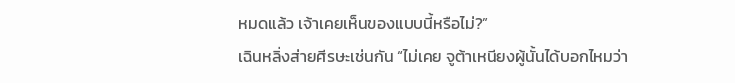หมดแล้ว เจ้าเคยเห็นของแบบนี้หรือไม่?”
เฉินหลิ่งส่ายศีรษะเช่นกัน “ไม่เคย จูต้าเหนียงผู้นั้นได้บอกไหมว่า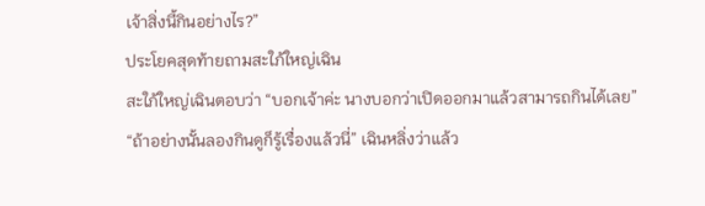เจ้าสิ่งนี้กินอย่างไร?”
ประโยคสุดท้ายถามสะใภ้ใหญ่เฉิน
สะใภ้ใหญ่เฉินตอบว่า “บอกเจ้าค่ะ นางบอกว่าเปิดออกมาแล้วสามารถกินได้เลย”
“ถ้าอย่างนั้นลองกินดูก็รู้เรื่องแล้วนี่” เฉินหลิ่งว่าแล้ว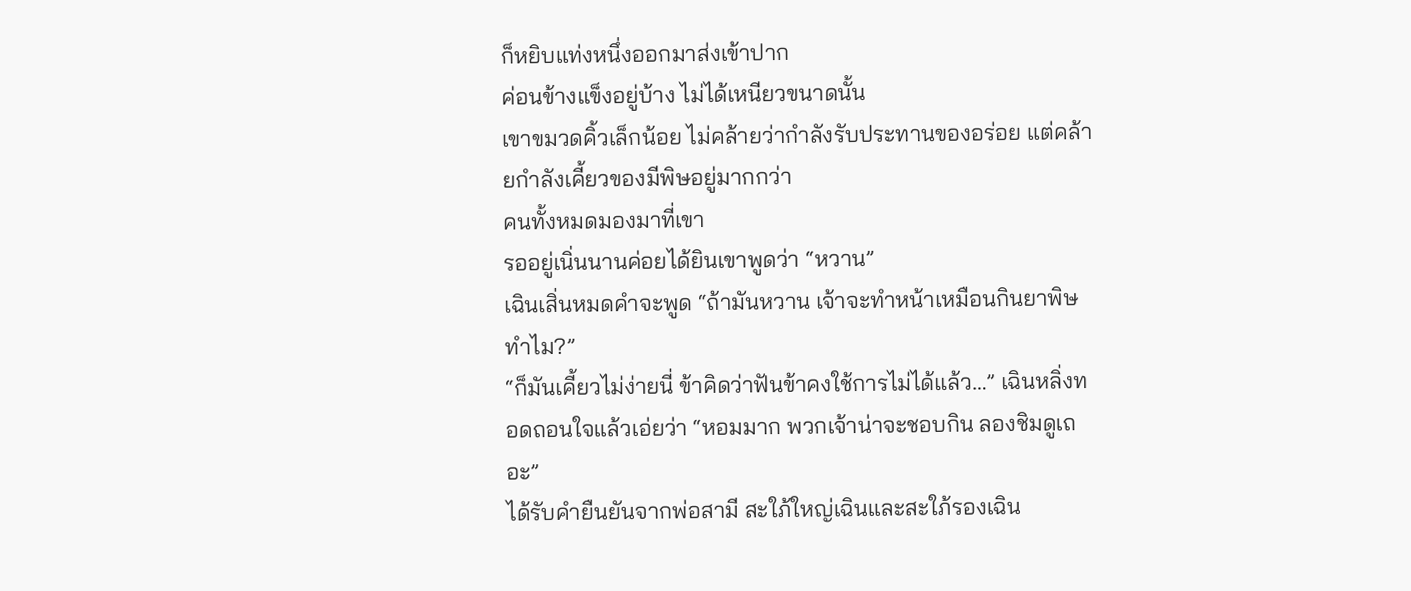ก็หยิบแท่งหนึ่งออกมาส่งเข้าปาก
ค่อนข้างแข็งอยู่บ้าง ไม่ได้เหนียวขนาดนั้น
เขาขมวดคิ้วเล็กน้อย ไม่คล้ายว่ากำลังรับประทานของอร่อย แต่คล้ายกำลังเคี้ยวของมีพิษอยู่มากกว่า
คนทั้งหมดมองมาที่เขา
รออยู่เนิ่นนานค่อยได้ยินเขาพูดว่า “หวาน”
เฉินเสิ่นหมดคำจะพูด “ถ้ามันหวาน เจ้าจะทำหน้าเหมือนกินยาพิษทำไม?”
“ก็มันเคี้ยวไม่ง่ายนี่ ข้าคิดว่าฟันข้าคงใช้การไม่ได้แล้ว…” เฉินหลิ่งทอดถอนใจแล้วเอ่ยว่า “หอมมาก พวกเจ้าน่าจะชอบกิน ลองชิมดูเถอะ”
ได้รับคำยืนยันจากพ่อสามี สะใภ้ใหญ่เฉินและสะใภ้รองเฉิน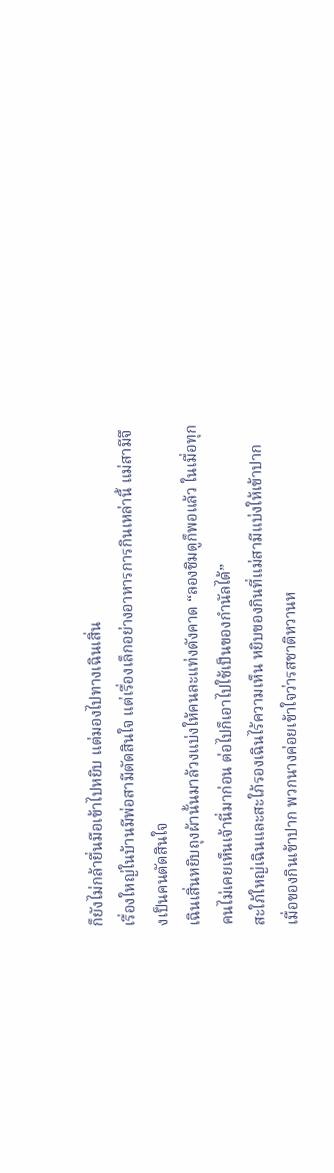ก็ยังไม่กล้ายื่นมือเข้าไปหยิบ แต่มองไปทางเฉินเสิ่น
เรื่องใหญ่ในบ้านมีพ่อสามีตัดสินใจ แต่เรื่องเล็กอย่างอาหารการกินเหล่านี้ แม่สามีจึงเป็นคนตัดสินใจ
เฉินเสิ่นหยิบถุงผ้านั้นมาล้วงแบ่งให้คนละแท่งดังคาด “ลองชิมดูก็พอแล้ว ในเมื่อทุกคนไม่เคยเห็นเจ้านี่มาก่อน ต่อไปก็เอาไปใช้เป็นของกำนัลได้”
สะใภ้ใหญ่เฉินและสะใภ้รองเฉินไร้ความเห็น หยิบของกินที่แม่สามีแบ่งให้เข้าปาก
เมื่อของกินเข้าปาก พวกนางค่อยเข้าใจว่ารสชาติหวานห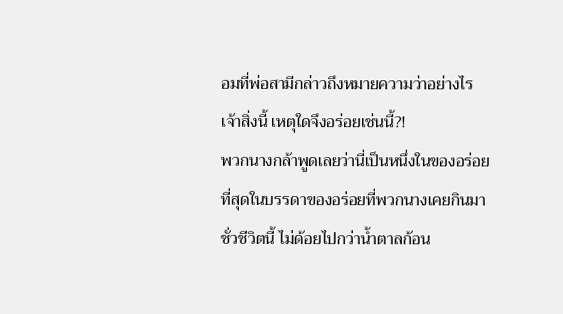อมที่พ่อสามีกล่าวถึงหมายความว่าอย่างไร
เจ้าสิ่งนี้ เหตุใดจึงอร่อยเช่นนี้?!
พวกนางกล้าพูดเลยว่านี่เป็นหนึ่งในของอร่อยที่สุดในบรรดาของอร่อยที่พวกนางเคยกินมาชั่วชีวิตนี้ ไม่ด้อยไปกว่าน้ำตาลก้อน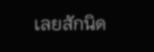เลยสักนิด